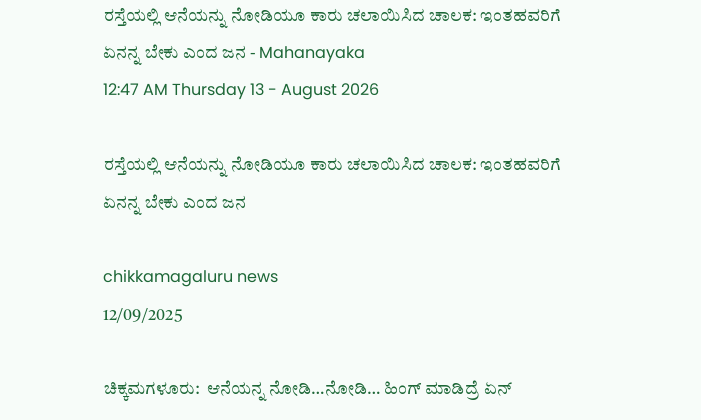ರಸ್ತೆಯಲ್ಲಿ ಆನೆಯನ್ನು ನೋಡಿಯೂ ಕಾರು ಚಲಾಯಿಸಿದ ಚಾಲಕ: ಇಂತಹವರಿಗೆ ಏನನ್ನ ಬೇಕು ಎಂದ ಜನ - Mahanayaka
12:47 AM Thursday 13 - August 2026

ರಸ್ತೆಯಲ್ಲಿ ಆನೆಯನ್ನು ನೋಡಿಯೂ ಕಾರು ಚಲಾಯಿಸಿದ ಚಾಲಕ: ಇಂತಹವರಿಗೆ ಏನನ್ನ ಬೇಕು ಎಂದ ಜನ

chikkamagaluru news
12/09/2025

ಚಿಕ್ಕಮಗಳೂರು:  ಆನೆಯನ್ನ ನೋಡಿ…ನೋಡಿ… ಹಿಂಗ್ ಮಾಡಿದ್ರೆ ಏನ್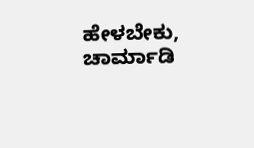ಹೇಳಬೇಕು, ಚಾರ್ಮಾಡಿ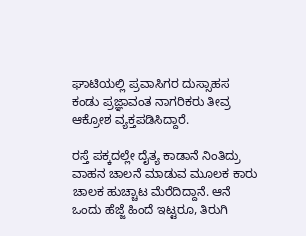ಘಾಟಿಯಲ್ಲಿ ಪ್ರವಾಸಿಗರ ದುಸ್ಸಾಹಸ ಕಂಡು ಪ್ರಜ್ಞಾವಂತ ನಾಗರಿಕರು ತೀವ್ರ ಆಕ್ರೋಶ ವ್ಯಕ್ತಪಡಿಸಿದ್ದಾರೆ.

ರಸ್ತೆ ಪಕ್ಕದಲ್ಲೇ ದೈತ್ಯ ಕಾಡಾನೆ ನಿಂತಿದ್ರು ವಾಹನ ಚಾಲನೆ ಮಾಡುವ ಮೂಲಕ ಕಾರು ಚಾಲಕ ಹುಚ್ಚಾಟ ಮೆರೆದಿದ್ದಾನೆ. ಆನೆ ಒಂದು ಹೆಜ್ಜೆ ಹಿಂದೆ ಇಟ್ಟರೂ, ತಿರುಗಿ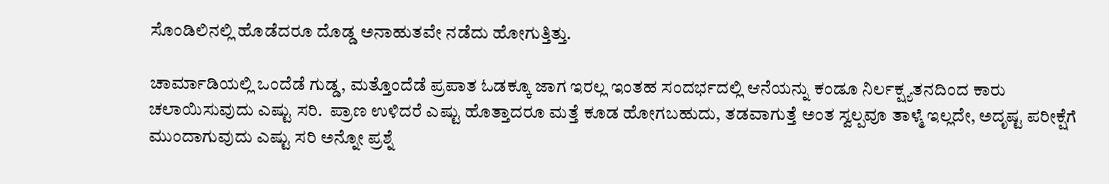ಸೊಂಡಿಲಿನಲ್ಲಿ ಹೊಡೆದರೂ ದೊಡ್ಡ ಅನಾಹುತವೇ ನಡೆದು ಹೋಗುತ್ತಿತ್ತು.

ಚಾರ್ಮಾಡಿಯಲ್ಲಿ ಒಂದೆಡೆ ಗುಡ್ಡ, ಮತ್ತೊಂದೆಡೆ ಪ್ರಪಾತ ಓಡಕ್ಕೂ ಜಾಗ ಇರಲ್ಲ ಇಂತಹ ಸಂದರ್ಭದಲ್ಲಿ ಆನೆಯನ್ನು ಕಂಡೂ ನಿರ್ಲಕ್ಷ್ಯತನದಿಂದ ಕಾರು ಚಲಾಯಿಸುವುದು ಎಷ್ಟು ಸರಿ.  ಪ್ರಾಣ ಉಳಿದರೆ ಎಷ್ಟು ಹೊತ್ತಾದರೂ ಮತ್ತೆ ಕೂಡ ಹೋಗಬಹುದು, ತಡವಾಗುತ್ತೆ ಅಂತ ಸ್ವಲ್ಪವೂ ತಾಳ್ಮೆ ಇಲ್ಲದೇ, ಅದೃಷ್ಟ ಪರೀಕ್ಷೆಗೆ ಮುಂದಾಗುವುದು ಎಷ್ಟು ಸರಿ ಅನ್ನೋ ಪ್ರಶ್ನೆ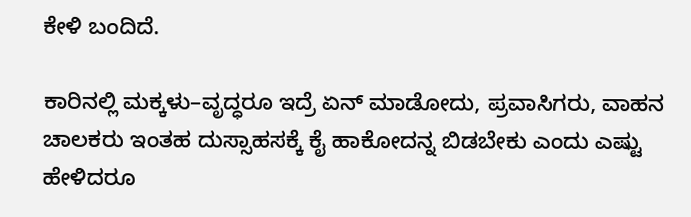ಕೇಳಿ ಬಂದಿದೆ.

ಕಾರಿನಲ್ಲಿ ಮಕ್ಕಳು–ವೃದ್ಧರೂ ಇದ್ರೆ ಏನ್ ಮಾಡೋದು, ಪ್ರವಾಸಿಗರು, ವಾಹನ ಚಾಲಕರು ಇಂತಹ ದುಸ್ಸಾಹಸಕ್ಕೆ ಕೈ ಹಾಕೋದನ್ನ ಬಿಡಬೇಕು ಎಂದು ಎಷ್ಟು ಹೇಳಿದರೂ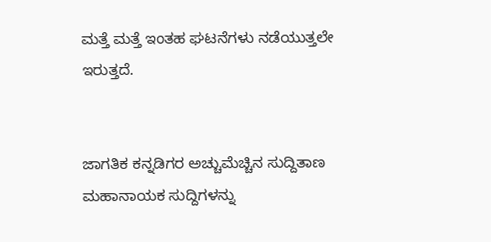ಮತ್ತೆ ಮತ್ತೆ ಇಂತಹ ಘಟನೆಗಳು ನಡೆಯುತ್ತಲೇ ಇರುತ್ತದೆ.


ಜಾಗತಿಕ ಕನ್ನಡಿಗರ ಅಚ್ಚುಮೆಚ್ಚಿನ ಸುದ್ದಿತಾಣ ಮಹಾನಾಯಕ ಸುದ್ದಿಗಳನ್ನು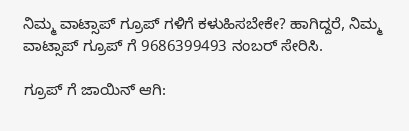ನಿಮ್ಮ ವಾಟ್ಸಾಪ್ ಗ್ರೂಪ್ ಗಳಿಗೆ ಕಳುಹಿಸಬೇಕೇ? ಹಾಗಿದ್ದರೆ, ನಿಮ್ಮ ವಾಟ್ಸಾಪ್ ಗ್ರೂಪ್ ಗೆ 9686399493 ನಂಬರ್ ಸೇರಿಸಿ.

ಗ್ರೂಪ್ ಗೆ ಜಾಯಿನ್ ಆಗಿ: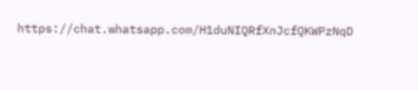https://chat.whatsapp.com/H1duNIQRfXnJcfQKWPzNqD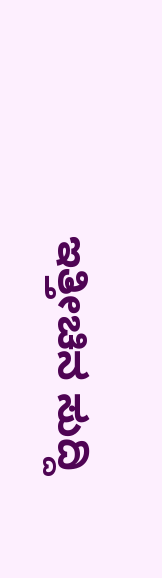ಇತ್ತೀಚಿನ ಸುದ್ದಿ